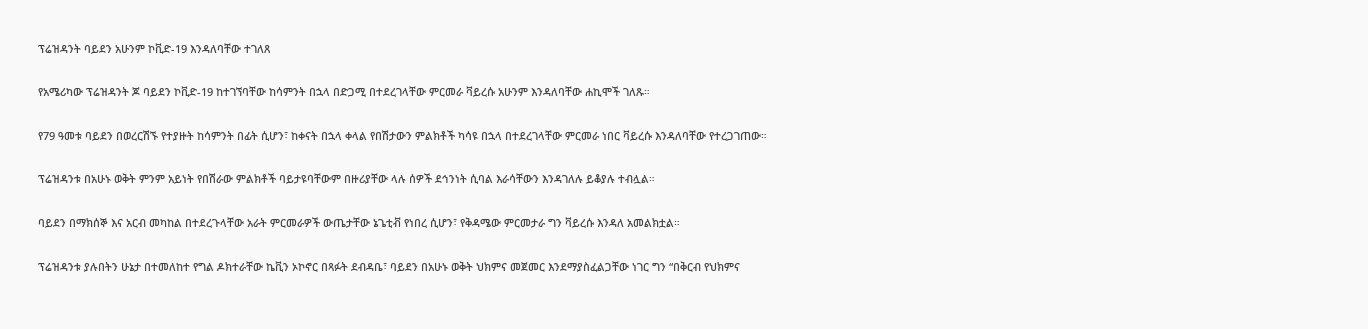ፕሬዝዳንት ባይደን አሁንም ኮቪድ-19 እንዳለባቸው ተገለጸ

የአሜሪካው ፕሬዝዳንት ጆ ባይደን ኮቪድ-19 ከተገኘባቸው ከሳምንት በኋላ በድጋሚ በተደረገላቸው ምርመራ ቫይረሱ አሁንም እንዳለባቸው ሐኪሞች ገለጹ።

የ79 ዓመቱ ባይደን በወረርሽኙ የተያዙት ከሳምንት በፊት ሲሆን፣ ከቀናት በኋላ ቀላል የበሽታውን ምልክቶች ካሳዩ በኋላ በተደረገላቸው ምርመራ ነበር ቫይረሱ እንዳለባቸው የተረጋገጠው።

ፕሬዝዳንቱ በአሁኑ ወቅት ምንም አይነት የበሽራው ምልክቶች ባይታዩባቸውም በዙሪያቸው ላሉ ሰዎች ደኅንነት ሲባል እራሳቸውን እንዳገለሉ ይቆያሉ ተብሏል።

ባይደን በማክሰኞ እና አርብ መካከል በተደረጉላቸው አራት ምርመራዎች ውጤታቸው ኔጌቲቭ የነበረ ሲሆን፣ የቅዳሜው ምርመታራ ግን ቫይረሱ እንዳለ አመልክቷል።

ፕሬዝዳንቱ ያሉበትን ሁኔታ በተመለከተ የግል ዶክተራቸው ኬቪን ኦኮኖር በጻፉት ደብዳቤ፣ ባይደን በአሁኑ ወቅት ህክምና መጀመር እንደማያስፈልጋቸው ነገር ግን “በቅርብ የህክምና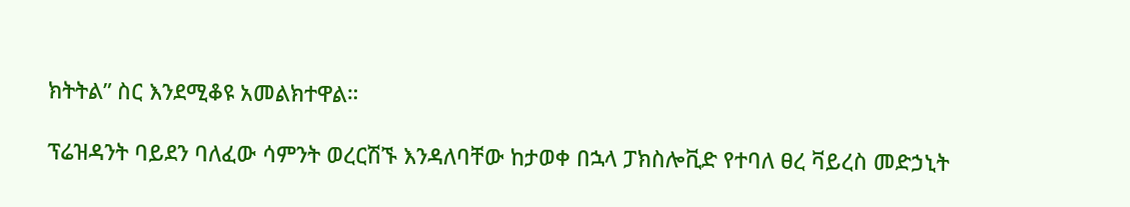ክትትል” ስር እንደሚቆዩ አመልክተዋል።

ፕሬዝዳንት ባይደን ባለፈው ሳምንት ወረርሽኙ እንዳለባቸው ከታወቀ በኋላ ፓክስሎቪድ የተባለ ፀረ ቫይረስ መድኃኒት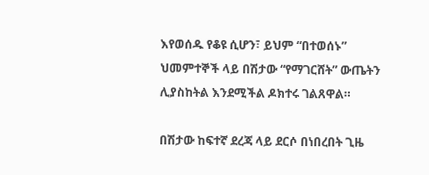እየወሰዱ የቆዩ ሲሆን፣ ይህም “በተወሰኑ” ህመምተኞች ላይ በሽታው “የማገርሸት” ውጤትን ሊያስከትል እንደሚችል ዶክተሩ ገልጸዋል።

በሽታው ከፍተኛ ደረጃ ላይ ደርሶ በነበረበት ጊዜ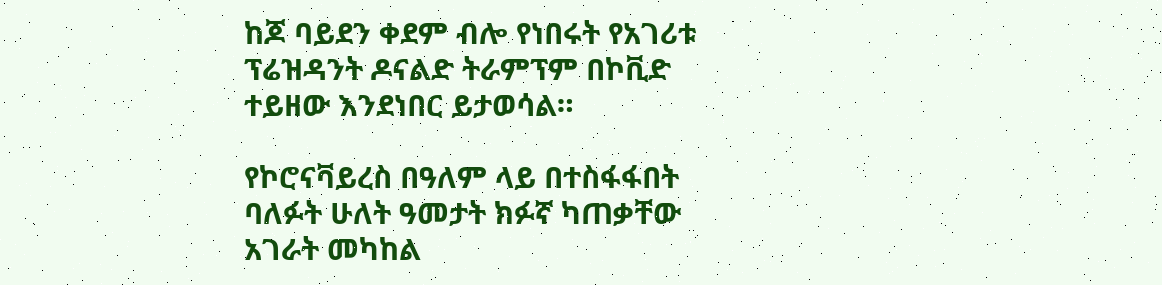ከጆ ባይደን ቀደም ብሎ የነበሩት የአገሪቱ ፕሬዝዳንት ዶናልድ ትራምፕም በኮቪድ ተይዘው እንደነበር ይታወሳል።

የኮሮናቫይረስ በዓለም ላይ በተስፋፋበት ባለፉት ሁለት ዓመታት ክፉኛ ካጠቃቸው አገራት መካከል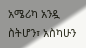አሜሪካ አንዷ ስትሆን፣ አስካሁን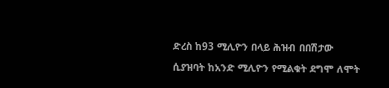ድረስ ከ93 ሚሊዮን በላይ ሕዝብ በበሽታው ሲያዝባት ከአንድ ሚሊዮን የሚልቁት ደግሞ ለሞት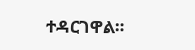ተዳርገዋል።